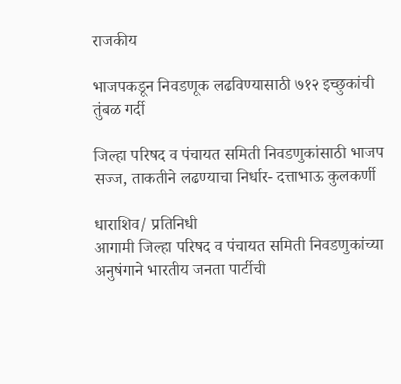राजकीय

भाजपकडून निवडणूक लढविण्यासाठी ७१२ इच्छुकांची तुंबळ गर्दी

जिल्हा परिषद व पंचायत समिती निवडणुकांसाठी भाजप सज्ज, ताकतीने लढण्याचा निर्धार- दत्ताभाऊ कुलकर्णी

धाराशिव/ प्रतिनिधी
आगामी जिल्हा परिषद व पंचायत समिती निवडणुकांच्या अनुषंगाने भारतीय जनता पार्टीची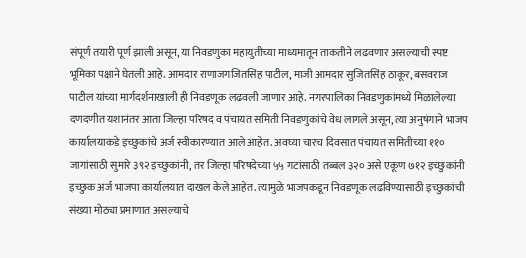संपूर्ण तयारी पूर्ण झाली असून, या निवडणुका महायुतीच्या माध्यमातून ताकतीने लढवणार असल्याची स्पष्ट भूमिका पक्षाने घेतली आहे. आमदार राणाजगजितसिंह पाटील, माजी आमदार सुजितसिंह ठाकूर, बसवराज पाटील यांच्या मार्गदर्शनाखाली ही निवडणूक लढवली जाणार आहे. नगरपालिका निवडणुकांमध्ये मिळालेल्या दणदणीत यशानंतर आता जिल्हा परिषद व पंचायत समिती निवडणुकांचे वेध लागले असून, त्या अनुषंगाने भाजप कार्यालयाकडे इच्छुकांचे अर्ज स्वीकारण्यात आले आहेत. अवघ्या चारच दिवसात पंचायत समितीच्या ११० जागांसाठी सुमारे ३९२ इच्छुकांनी, तर जिल्हा परिषदेच्या ५५ गटांसाठी तब्बल ३२० असे एकूण ७१२ इच्छुकांनी इच्छुक अर्ज भाजपा कार्यालयात दाखल केले आहेत. त्यामुळे भाजपकडून निवडणूक लढविण्यासाठी इच्छुकांची संख्या मोठ्या प्रमाणात असल्याचे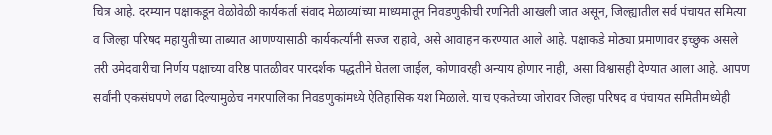चित्र आहे. दरम्यान पक्षाकडून वेळोवेळी कार्यकर्ता संवाद मेळाव्यांच्या माध्यमातून निवडणुकीची रणनिती आखली जात असून, जिल्ह्यातील सर्व पंचायत समित्या व जिल्हा परिषद महायुतीच्या ताब्यात आणण्यासाठी कार्यकर्त्यांनी सज्ज राहावे, असे आवाहन करण्यात आले आहे. पक्षाकडे मोठ्या प्रमाणावर इच्छुक असले तरी उमेदवारीचा निर्णय पक्षाच्या वरिष्ठ पातळीवर पारदर्शक पद्धतीने घेतला जाईल, कोणावरही अन्याय होणार नाही, असा विश्वासही देण्यात आला आहे. आपण सर्वांनी एकसंघपणे लढा दिल्यामुळेच नगरपालिका निवडणुकांमध्ये ऐतिहासिक यश मिळाले. याच एकतेच्या जोरावर जिल्हा परिषद व पंचायत समितीमध्येही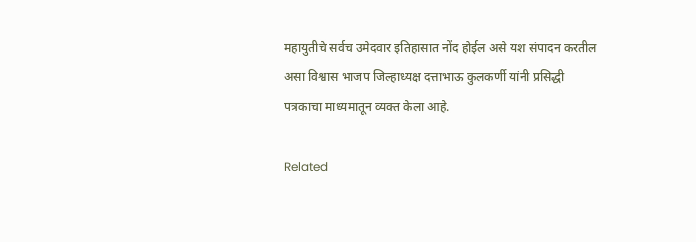महायुतीचे सर्वच उमेदवार इतिहासात नोंद होईल असे यश संपादन करतील असा विश्वास भाजप जिल्हाध्यक्ष दत्ताभाऊ कुलकर्णी यांनी प्रसिद्धी पत्रकाचा माध्यमातून व्यक्त केला आहे.

Related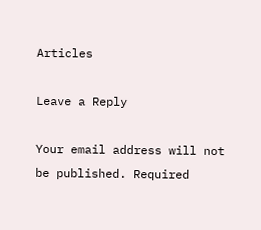Articles

Leave a Reply

Your email address will not be published. Required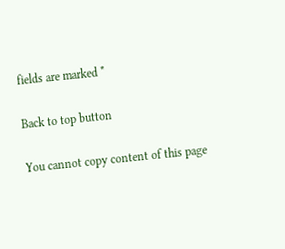fields are marked *

Back to top button

You cannot copy content of this page